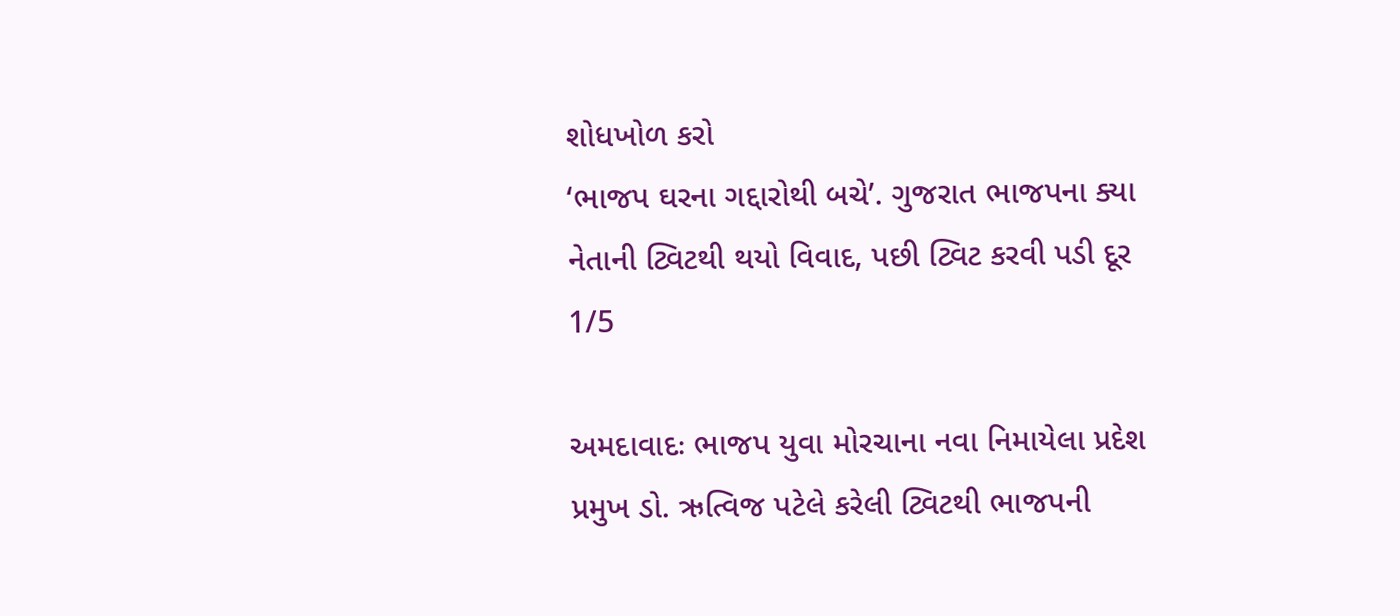શોધખોળ કરો
‘ભાજપ ઘરના ગદ્દારોથી બચે’. ગુજરાત ભાજપના ક્યા નેતાની ટ્વિટથી થયો વિવાદ, પછી ટ્વિટ કરવી પડી દૂર
1/5

અમદાવાદઃ ભાજપ યુવા મોરચાના નવા નિમાયેલા પ્રદેશ પ્રમુખ ડો. ઋત્વિજ પટેલે કરેલી ટ્વિટથી ભાજપની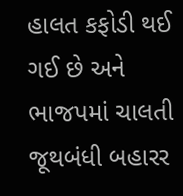હાલત કફોડી થઈ ગઈ છે અને ભાજપમાં ચાલતી જૂથબંધી બહારર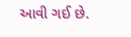આવી ગઈ છે.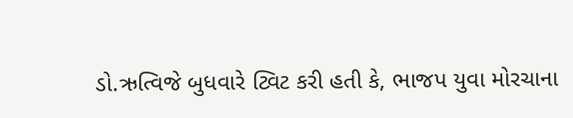ડો.ઋત્વિજે બુધવારે ટ્વિટ કરી હતી કે, ભાજપ યુવા મોરચાના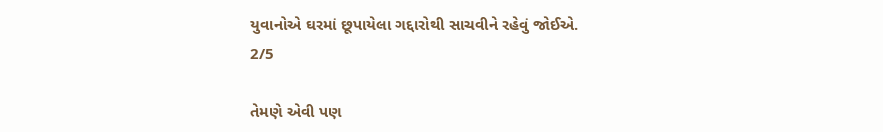યુવાનોએ ઘરમાં છૂપાયેલા ગદ્દારોથી સાચવીને રહેવું જોઈએ.
2/5

તેમણે એવી પણ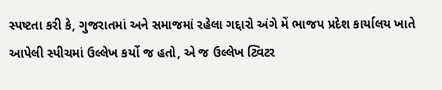સ્પષ્ટતા કરી કે, ગુજરાતમાં અને સમાજમાં રહેલા ગદ્દારો અંગે મેં ભાજપ પ્રદેશ કાર્યાલય ખાતે આપેલી સ્પીચમાં ઉલ્લેખ કર્યો જ હતો, એ જ ઉલ્લેખ ટ્વિટર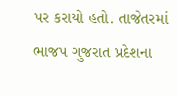પર કરાયો હતો. તાજેતરમાં ભાજપ ગુજરાત પ્રદેશના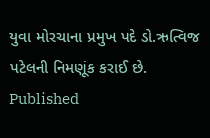યુવા મોરચાના પ્રમુખ પદે ડો.ઋત્વિજ પટેલની નિમણૂંક કરાઈ છે.
Published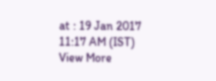at : 19 Jan 2017 11:17 AM (IST)
View More